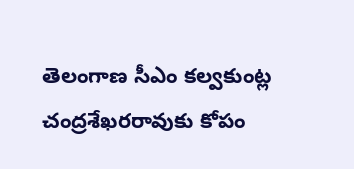తెలంగాణ సీఎం కల్వకుంట్ల చంద్రశేఖరరావుకు కోపం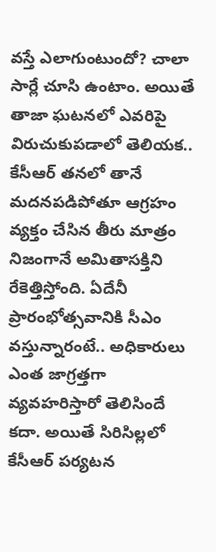వస్తే ఎలాగుంటుందో? చాలా సార్లే చూసి ఉంటాం. అయితే తాజా ఘటనలో ఎవరిపై విరుచుకుపడాలో తెలియక.. కేసీఆర్ తనలో తానే మదనపడిపోతూ ఆగ్రహం వ్యక్తం చేసిన తీరు మాత్రం నిజంగానే అమితాసక్తిని రేకెత్తిస్తోంది. ఏదేనీ ప్రారంభోత్సవానికి సీఎం వస్తున్నారంటే.. అధికారులు ఎంత జాగ్రత్తగా వ్యవహరిస్తారో తెలిసిందే కదా. అయితే సిరిసిల్లలో కేసీఆర్ పర్యటన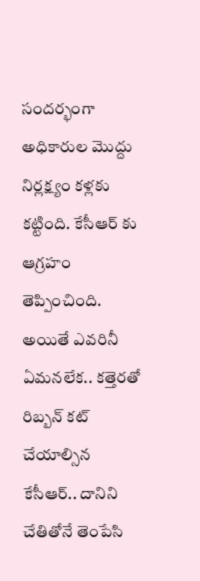సందర్భంగా అధికారుల మొద్దు నిర్లక్ష్యం కళ్లకు కట్టింది. కేసీఆర్ కు ఆగ్రహం తెప్పించింది. అయితే ఎవరినీ ఏమనలేక.. కత్తెరతో రిబ్బన్ కట్ చేయాల్సిన కేసీఆర్.. దానిని చేతితోనే తెంపేసి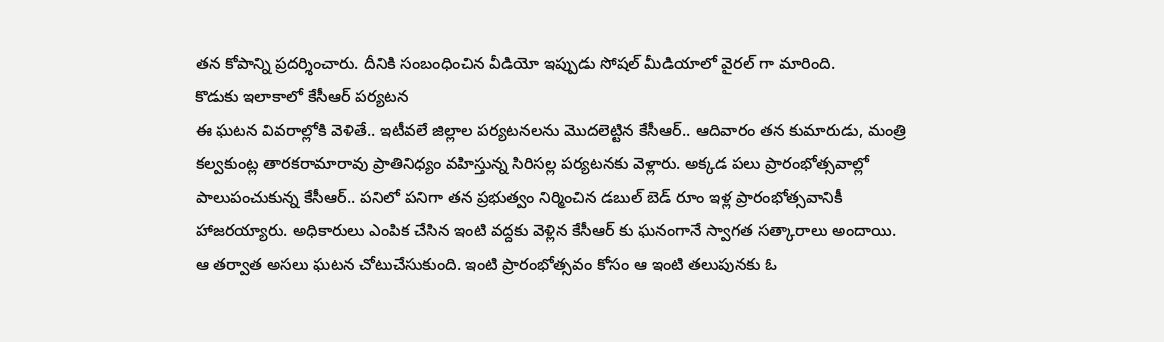తన కోపాన్ని ప్రదర్శించారు. దీనికి సంబంధించిన వీడియో ఇప్పుడు సోషల్ మీడియాలో వైరల్ గా మారింది.
కొడుకు ఇలాకాలో కేసీఆర్ పర్యటన
ఈ ఘటన వివరాల్లోకి వెళితే.. ఇటీవలే జిల్లాల పర్యటనలను మొదలెట్టిన కేసీఆర్.. ఆదివారం తన కుమారుడు, మంత్రి కల్వకుంట్ల తారకరామారావు ప్రాతినిధ్యం వహిస్తున్న సిరిసల్ల పర్యటనకు వెళ్లారు. అక్కడ పలు ప్రారంభోత్సవాల్లో పాలుపంచుకున్న కేసీఆర్.. పనిలో పనిగా తన ప్రభుత్వం నిర్మించిన డబుల్ బెడ్ రూం ఇళ్ల ప్రారంభోత్సవానికీ హాజరయ్యారు. అధికారులు ఎంపిక చేసిన ఇంటి వద్దకు వెళ్లిన కేసీఆర్ కు ఘనంగానే స్వాగత సత్కారాలు అందాయి. ఆ తర్వాత అసలు ఘటన చోటుచేసుకుంది. ఇంటి ప్రారంభోత్సవం కోసం ఆ ఇంటి తలుపునకు ఓ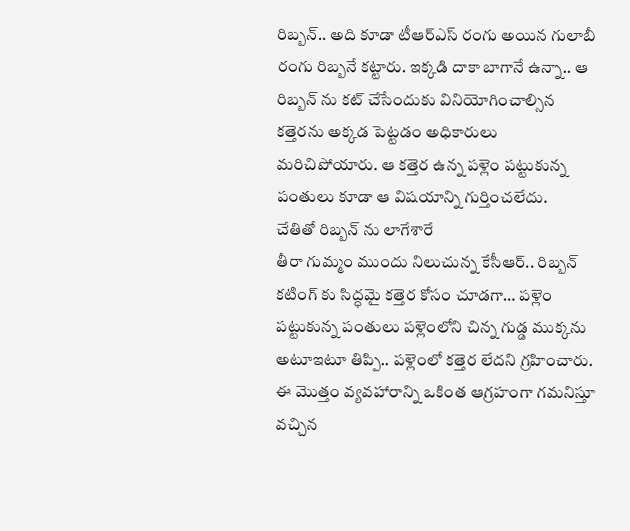రిబ్బన్.. అది కూడా టీఆర్ఎస్ రంగు అయిన గులాబీ రంగు రిబ్బనే కట్టారు. ఇక్కడి దాకా బాగానే ఉన్నా.. ఆ రిబ్బన్ ను కట్ చేసేందుకు వినియోగించాల్సిన కత్తెరను అక్కడ పెట్టడం అధికారులు మరిచిపోయారు. ఆ కత్తెర ఉన్న పళ్లెం పట్టుకున్న పంతులు కూడా ఆ విషయాన్ని గుర్తించలేదు.
చేతితో రిబ్బన్ ను లాగేశారే
తీరా గుమ్మం ముందు నిలుచున్న కేసీఆర్.. రిబ్బన్ కటింగ్ కు సిద్ధమై కత్తెర కోసం చూడగా… పళ్లెం పట్టుకున్న పంతులు పళ్లెంలోని చిన్న గుడ్డ ముక్కను అటూఇటూ తిప్పి.. పళ్లెంలో కత్తెర లేదని గ్రహించారు. ఈ మొత్తం వ్యవహారాన్ని ఒకింత ఆగ్రహంగా గమనిస్తూ వచ్చిన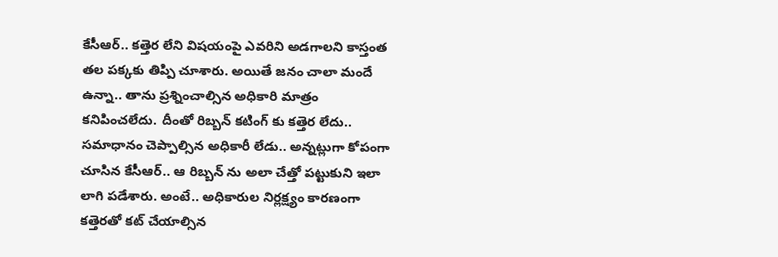కేసీఆర్.. కత్తెర లేని విషయంపై ఎవరిని అడగాలని కాస్తంత తల పక్కకు తిప్పి చూశారు. అయితే జనం చాలా మందే ఉన్నా.. తాను ప్రశ్నించాల్సిన అధికారి మాత్రం కనిపించలేదు. దీంతో రిబ్బన్ కటింగ్ కు కత్తెర లేదు.. సమాధానం చెప్పాల్సిన అధికారీ లేడు.. అన్నట్లుగా కోపంగా చూసిన కేసీఆర్.. ఆ రిబ్బన్ ను అలా చేత్తో పట్టుకుని ఇలా లాగి పడేశారు. అంటే.. అధికారుల నిర్లక్ష్యం కారణంగా కత్తెరతో కట్ చేయాల్సిన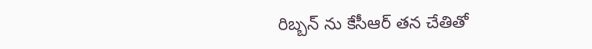రిబ్బన్ ను కేసీఆర్ తన చేతితో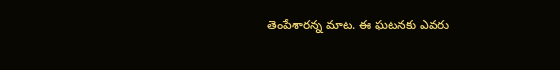తెంపేశారన్న మాట. ఈ ఘటనకు ఎవరు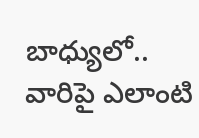బాధ్యులో.. వారిపై ఎలాంటి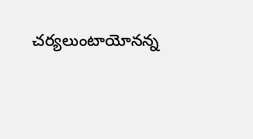చర్యలుంటాయోనన్న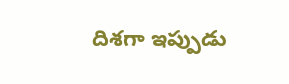దిశగా ఇప్పుడు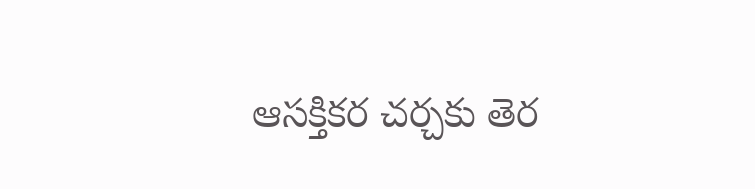ఆసక్తికర చర్చకు తెర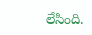లేసింది.